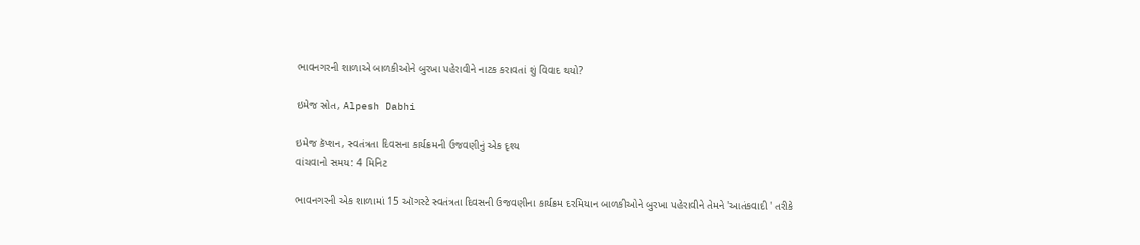ભાવનગરની શાળાએ બાળકીઓને બુરખા પહેરાવીને નાટક કરાવતાં શું વિવાદ થયો?

ઇમેજ સ્રોત, Alpesh Dabhi

ઇમેજ કૅપ્શન, સ્વતંત્રતા દિવસના કાર્યક્રમની ઉજવણીનું એક દૃશ્ય
વાંચવાનો સમય: 4 મિનિટ

ભાવનગરની એક શાળામાં 15 ઑગસ્ટે સ્વતંત્રતા દિવસની ઉજવણીના કાર્યક્રમ દરમિયાન બાળકીઓને બુરખા પહેરાવીને તેમને 'આતંકવાદી ' તરીકે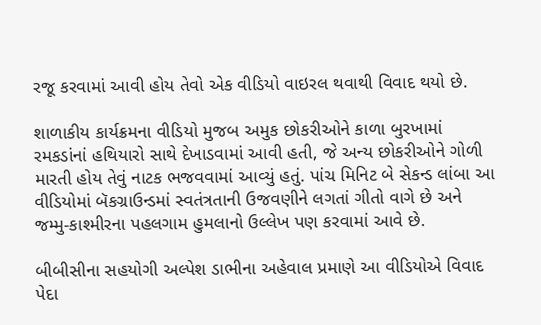રજૂ કરવામાં આવી હોય તેવો એક વીડિયો વાઇરલ થવાથી વિવાદ થયો છે.

શાળાકીય કાર્યક્રમના વીડિયો મુજબ અમુક છોકરીઓને કાળા બુરખામાં રમકડાંનાં હથિયારો સાથે દેખાડવામાં આવી હતી, જે અન્ય છોકરીઓને ગોળી મારતી હોય તેવું નાટક ભજવવામાં આવ્યું હતું. પાંચ મિનિટ બે સેકન્ડ લાંબા આ વીડિયોમાં બૅકગ્રાઉન્ડમાં સ્વતંત્રતાની ઉજવણીને લગતાં ગીતો વાગે છે અને જમ્મુ-કાશ્મીરના પહલગામ હુમલાનો ઉલ્લેખ પણ કરવામાં આવે છે.

બીબીસીના સહયોગી અલ્પેશ ડાભીના અહેવાલ પ્રમાણે આ વીડિયોએ વિવાદ પેદા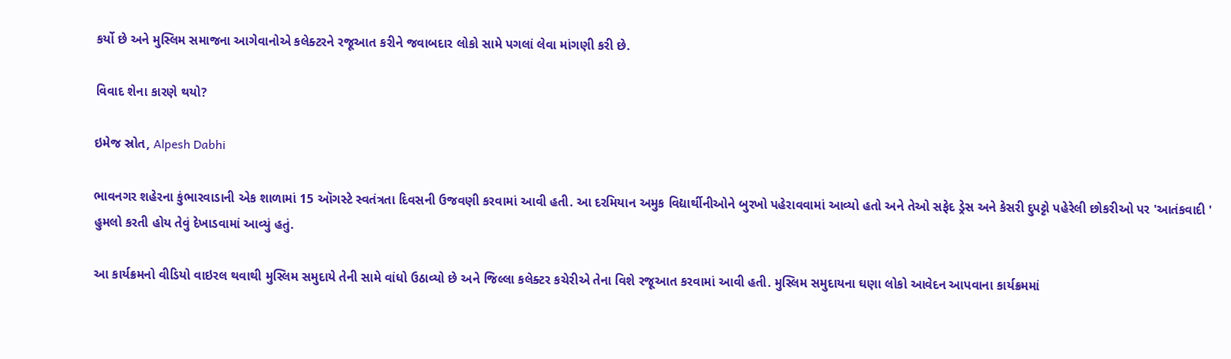કર્યો છે અને મુસ્લિમ સમાજના આગેવાનોએ કલેક્ટરને રજૂઆત કરીને જવાબદાર લોકો સામે પગલાં લેવા માંગણી કરી છે.

વિવાદ શેના કારણે થયો?

ઇમેજ સ્રોત, Alpesh Dabhi

ભાવનગર શહેરના કુંભારવાડાની એક શાળામાં 15 ઑગસ્ટે સ્વતંત્રતા દિવસની ઉજવણી કરવામાં આવી હતી. આ દરમિયાન અમુક વિદ્યાર્થીનીઓને બુરખો પહેરાવવામાં આવ્યો હતો અને તેઓ સફેદ ડ્રેસ અને કેસરી દુપટ્ટો પહેરેલી છોકરીઓ પર 'આતંકવાદી ' હુમલો કરતી હોય તેવું દેખાડવામાં આવ્યું હતું.

આ કાર્યક્રમનો વીડિયો વાઇરલ થવાથી મુસ્લિમ સમુદાયે તેની સામે વાંધો ઉઠાવ્યો છે અને જિલ્લા કલેક્ટર કચેરીએ તેના વિશે રજૂઆત કરવામાં આવી હતી. મુસ્લિમ સમુદાયના ઘણા લોકો આવેદન આપવાના કાર્યક્રમમાં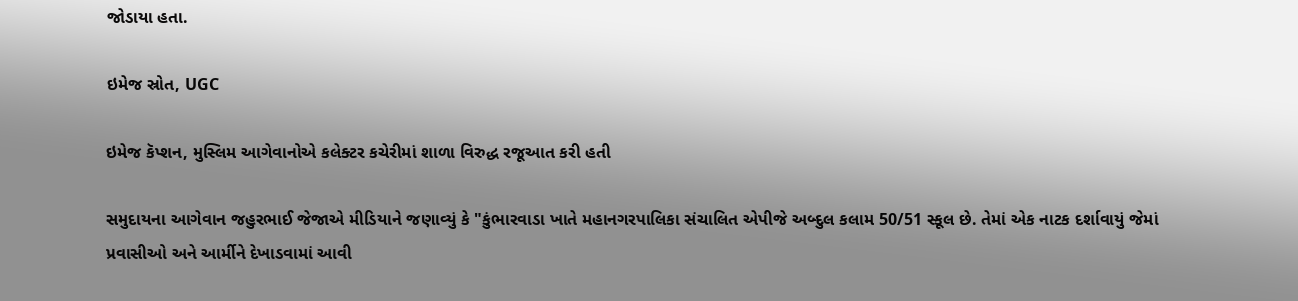જોડાયા હતા.

ઇમેજ સ્રોત, UGC

ઇમેજ કૅપ્શન, મુસ્લિમ આગેવાનોએ કલેક્ટર કચેરીમાં શાળા વિરુદ્ધ રજૂઆત કરી હતી

સમુદાયના આગેવાન જહુરભાઈ જેજાએ મીડિયાને જણાવ્યું કે "કુંભારવાડા ખાતે મહાનગરપાલિકા સંચાલિત એપીજે અબ્દુલ કલામ 50/51 સ્કૂલ છે. તેમાં એક નાટક દર્શાવાયું જેમાં પ્રવાસીઓ અને આર્મીને દેખાડવામાં આવી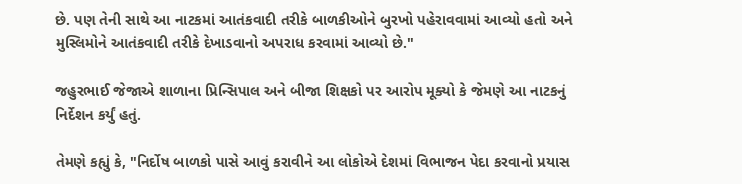છે. પણ તેની સાથે આ નાટકમાં આતંકવાદી તરીકે બાળકીઓને બુરખો પહેરાવવામાં આવ્યો હતો અને મુસ્લિમોને આતંકવાદી તરીકે દેખાડવાનો અપરાધ કરવામાં આવ્યો છે."

જહુરભાઈ જેજાએ શાળાના પ્રિન્સિપાલ અને બીજા શિક્ષકો પર આરોપ મૂક્યો કે જેમણે આ નાટકનું નિર્દેશન કર્યું હતું.

તેમણે કહ્યું કે, "નિર્દોષ બાળકો પાસે આવું કરાવીને આ લોકોએ દેશમાં વિભાજન પેદા કરવાનો પ્રયાસ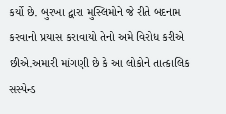કર્યો છે. બુરખા દ્વારા મુસ્લિમોને જે રીતે બદનામ કરવાનો પ્રયાસ કરાવાયો તેનો અમે વિરોધ કરીએ છીએ.અમારી માંગણી છે કે આ લોકોને તાત્કાલિક સસ્પેન્ડ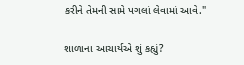કરીને તેમની સામે પગલાં લેવામાં આવે."

શાળાના આચાર્યએ શું કહ્યું?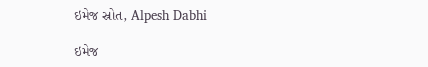ઇમેજ સ્રોત, Alpesh Dabhi

ઇમેજ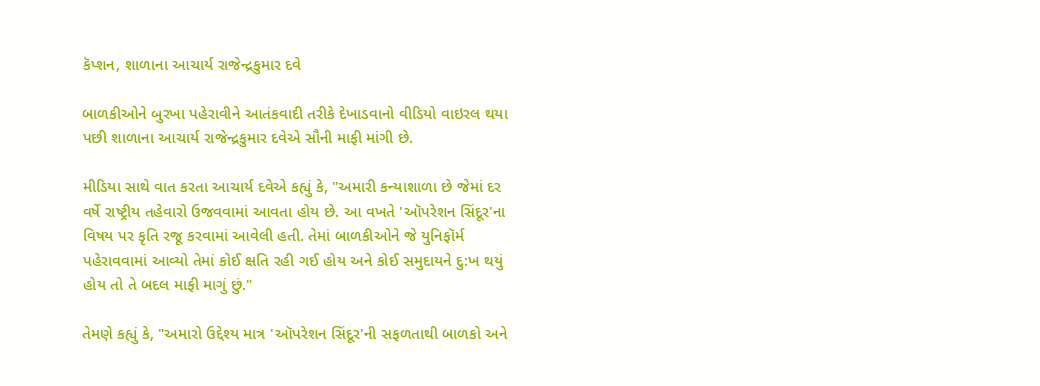કૅપ્શન, શાળાના આચાર્ય રાજેન્દ્રકુમાર દવે

બાળકીઓને બુરખા પહેરાવીને આતંકવાદી તરીકે દેખાડવાનો વીડિયો વાઇરલ થયા પછી શાળાના આચાર્ય રાજેન્દ્રકુમાર દવેએ સૌની માફી માંગી છે.

મીડિયા સાથે વાત કરતા આચાર્ય દવેએ કહ્યું કે, "અમારી કન્યાશાળા છે જેમાં દર વર્ષે રાષ્ટ્રીય તહેવારો ઉજવવામાં આવતા હોય છે. આ વખતે 'ઑપરેશન સિંદૂર'ના વિષય પર કૃતિ રજૂ કરવામાં આવેલી હતી. તેમાં બાળકીઓને જે યુનિફૉર્મ પહેરાવવામાં આવ્યો તેમાં કોઈ ક્ષતિ રહી ગઈ હોય અને કોઈ સમુદાયને દુ:ખ થયું હોય તો તે બદલ માફી માગું છું."

તેમણે કહ્યું કે, "અમારો ઉદ્દેશ્ય માત્ર 'ઑપરેશન સિંદૂર'ની સફળતાથી બાળકો અને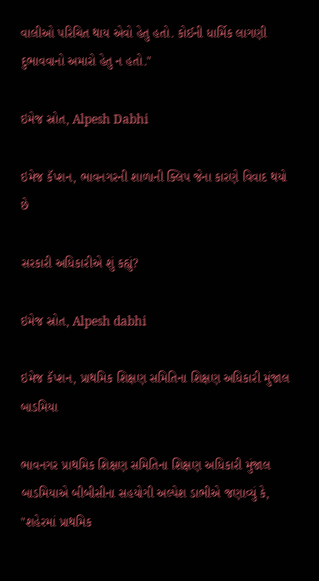વાલીઓ પરિચિત થાય એવો હેતુ હતો. કોઈની ધાર્મિક લાગણી દુભાવવાનો અમારો હેતુ ન હતો."

ઇમેજ સ્રોત, Alpesh Dabhi

ઇમેજ કૅપ્શન, ભાવનગરની શાળાની ક્લિપ જેના કારણે વિવાદ થયો છે

સરકારી અધિકારીએ શું કહ્યું?

ઇમેજ સ્રોત, Alpesh dabhi

ઇમેજ કૅપ્શન, પ્રાથમિક શિક્ષણ સમિતિના શિક્ષણ અધિકારી મુંજાલ બાડમિયા

ભાવનગર પ્રાથમિક શિક્ષણ સમિતિના શિક્ષણ અધિકારી મુંજાલ બાડમિયાએ બીબીસીના સહયોગી અલ્પેશ ડાભીએ જણાવ્યું કે, "શહેરમાં પ્રાથમિક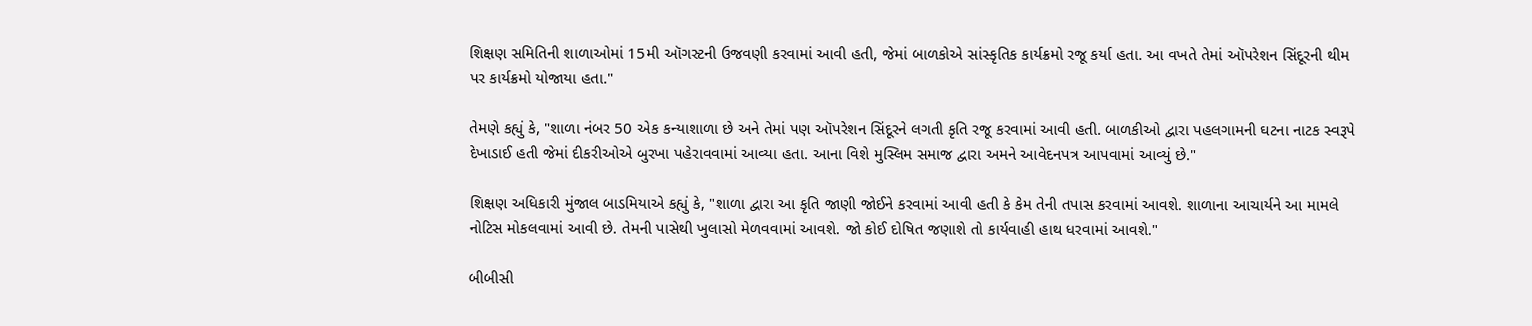શિક્ષણ સમિતિની શાળાઓમાં 15મી ઑગસ્ટની ઉજવણી કરવામાં આવી હતી, જેમાં બાળકોએ સાંસ્કૃતિક કાર્યક્રમો રજૂ કર્યા હતા. આ વખતે તેમાં ઑપરેશન સિંદૂરની થીમ પર કાર્યક્રમો યોજાયા હતા."

તેમણે કહ્યું કે, "શાળા નંબર 50 એક કન્યાશાળા છે અને તેમાં પણ ઑપરેશન સિંદૂરને લગતી કૃતિ રજૂ કરવામાં આવી હતી. બાળકીઓ દ્વારા પહલગામની ઘટના નાટક સ્વરૂપે દેખાડાઈ હતી જેમાં દીકરીઓએ બુરખા પહેરાવવામાં આવ્યા હતા. આના વિશે મુસ્લિમ સમાજ દ્વારા અમને આવેદનપત્ર આપવામાં આવ્યું છે."

શિક્ષણ અધિકારી મુંજાલ બાડમિયાએ કહ્યું કે, "શાળા દ્વારા આ કૃતિ જાણી જોઈને કરવામાં આવી હતી કે કેમ તેની તપાસ કરવામાં આવશે. શાળાના આચાર્યને આ મામલે નોટિસ મોકલવામાં આવી છે. તેમની પાસેથી ખુલાસો મેળવવામાં આવશે. જો કોઈ દોષિત જણાશે તો કાર્યવાહી હાથ ધરવામાં આવશે."

બીબીસી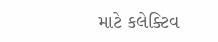માટે કલેક્ટિવ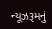ન્યૂઝરૂમનું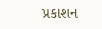પ્રકાશન